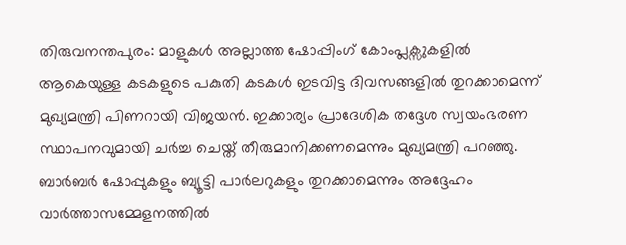തിരുവനന്തപുരം: മാളുകൾ അല്ലാത്ത ഷോപ്പിംഗ് കോംപ്ലക്സുകളിൽ ആകെയുള്ള കടകളുടെ പകുതി കടകൾ ഇടവിട്ട ദിവസങ്ങളിൽ തുറക്കാമെന്ന് മുഖ്യമന്ത്രി പിണറായി വിജയൻ. ഇക്കാര്യം പ്രാദേശിക തദ്ദേശ സ്വയംഭരണ സ്ഥാപനവുമായി ചർച്ച ചെയ്ത് തീരുമാനിക്കണമെന്നും മുഖ്യമന്ത്രി പറഞ്ഞു. ബാർബർ ഷോപ്പുകളും ബ്യൂട്ടി പാർലറുകളും തുറക്കാമെന്നും അദ്ദേഹം വാർത്താസമ്മേളനത്തിൽ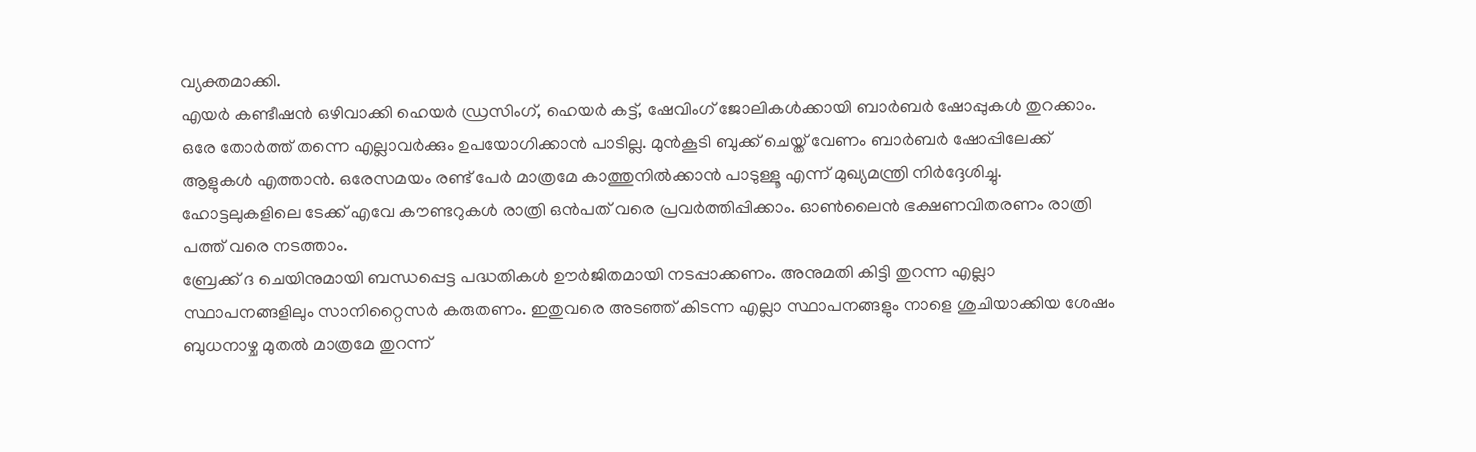വ്യക്തമാക്കി.
എയർ കണ്ടീഷൻ ഒഴിവാക്കി ഹെയർ ഡ്രസിംഗ്, ഹെയർ കട്ട്, ഷേവിംഗ് ജോലികൾക്കായി ബാർബർ ഷോപ്പുകൾ തുറക്കാം. ഒരേ തോർത്ത് തന്നെ എല്ലാവർക്കും ഉപയോഗിക്കാൻ പാടില്ല. മുൻകൂടി ബുക്ക് ചെയ്ത് വേണം ബാർബർ ഷോപ്പിലേക്ക് ആളുകൾ എത്താൻ. ഒരേസമയം രണ്ട് പേർ മാത്രമേ കാത്തുനിൽക്കാൻ പാടുള്ളൂ എന്ന് മുഖ്യമന്ത്രി നിർദ്ദേശിച്ചു. ഹോട്ടലുകളിലെ ടേക്ക് എവേ കൗണ്ടറുകൾ രാത്രി ഒൻപത് വരെ പ്രവർത്തിപ്പിക്കാം. ഓൺലൈൻ ഭക്ഷണവിതരണം രാത്രി പത്ത് വരെ നടത്താം.
ബ്രേക്ക് ദ ചെയിനുമായി ബന്ധപ്പെട്ട പദ്ധതികൾ ഊർജിതമായി നടപ്പാക്കണം. അനുമതി കിട്ടി തുറന്ന എല്ലാ സ്ഥാപനങ്ങളിലും സാനിറ്റൈസർ കരുതണം. ഇതുവരെ അടഞ്ഞ് കിടന്ന എല്ലാ സ്ഥാപനങ്ങളും നാളെ ശുചിയാക്കിയ ശേഷം ബുധനാഴ്ച മുതൽ മാത്രമേ തുറന്ന്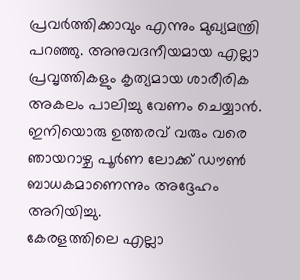പ്രവർത്തിക്കാവും എന്നും മുഖ്യമന്ത്രി പറഞ്ഞു. അനുവദനീയമായ എല്ലാ പ്രവൃത്തികളും കൃത്യമായ ശാരീരിക അകലം പാലിച്ചു വേണം ചെയ്യാൻ. ഇനിയൊരു ഉത്തരവ് വരും വരെ ഞായറാഴ്ച പൂർണ ലോക്ക് ഡൗൺ ബാധകമാണെന്നും അദ്ദേഹം അറിയിച്ചു.
കേരളത്തിലെ എല്ലാ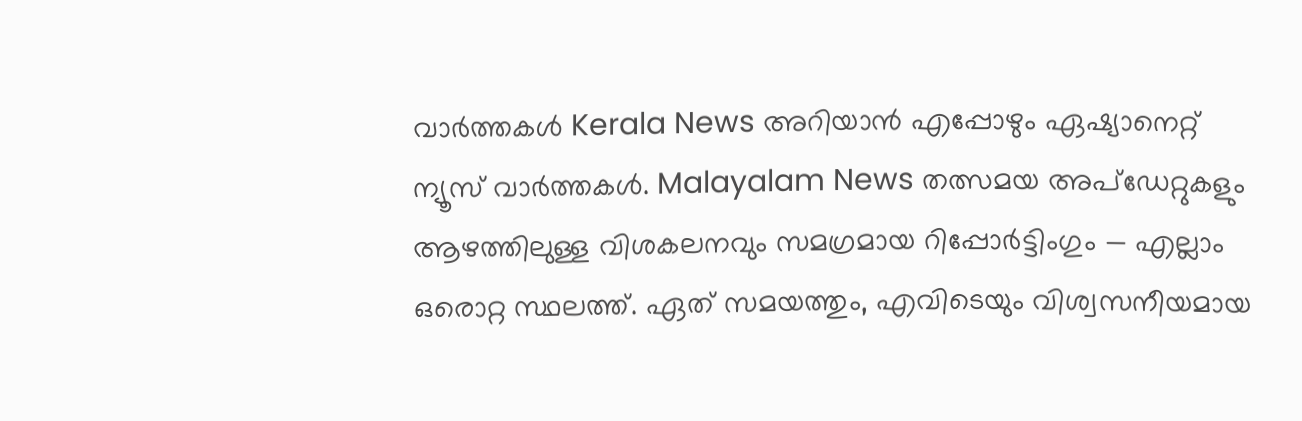വാർത്തകൾ Kerala News അറിയാൻ എപ്പോഴും ഏഷ്യാനെറ്റ് ന്യൂസ് വാർത്തകൾ. Malayalam News തത്സമയ അപ്ഡേറ്റുകളും ആഴത്തിലുള്ള വിശകലനവും സമഗ്രമായ റിപ്പോർട്ടിംഗും — എല്ലാം ഒരൊറ്റ സ്ഥലത്ത്. ഏത് സമയത്തും, എവിടെയും വിശ്വസനീയമായ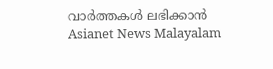വാർത്തകൾ ലഭിക്കാൻ Asianet News Malayalam